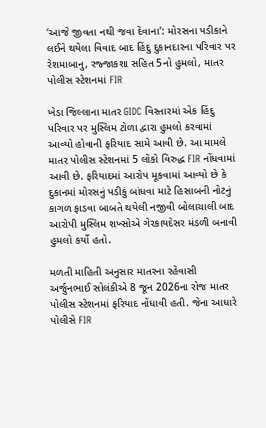‘આજે જીવતા નથી જવા દેવાના’: મોરસના પડીકાને લઈને થયેલા વિવાદ બાદ હિંદુ દુકાનદારના પરિવાર પર રેશમાબાનુ, રજ્જાકશા સહિત 5નો હુમલો, માતર પોલીસ સ્ટેશનમાં FIR

ખેડા જિલ્લાના માતર GIDC વિસ્તારમાં એક હિંદુ પરિવાર પર મુસ્લિમ ટોળા દ્વારા હુમલો કરવામાં આવ્યો હોવાની ફરિયાદ સામે આવી છે. આ મામલે માતર પોલીસ સ્ટેશનમાં 5 લોકો વિરુદ્ધ FIR નોંધવામાં આવી છે. ફરિયાદમાં આરોપ મૂકવામાં આવ્યો છે કે દુકાનમાં મોરસનું પડીકું બાંધવા માટે હિસાબની નોટનું કાગળ ફાડવા બાબતે થયેલી નજીવી બોલાચાલી બાદ આરોપી મુસ્લિમ શખ્સોએ ગેરકાયદેસર મંડળી બનાવી હુમલો કર્યો હતો.

મળતી માહિતી અનુસાર માતરના રહેવાસી અર્જુનભાઈ સોલંકીએ 8 જૂન 2026ના રોજ માતર પોલીસ સ્ટેશનમાં ફરિયાદ નોંધાવી હતી. જેના આધારે પોલીસે FIR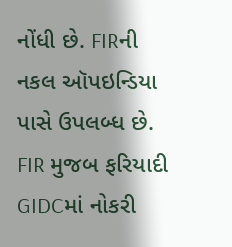નોંધી છે. FIRની નકલ ઑપઇન્ડિયા પાસે ઉપલબ્ધ છે. FIR મુજબ ફરિયાદી GIDCમાં નોકરી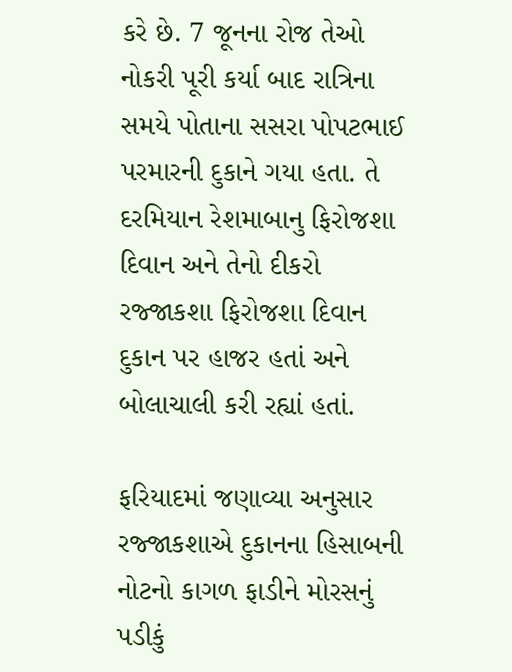કરે છે. 7 જૂનના રોજ તેઓ નોકરી પૂરી કર્યા બાદ રાત્રિના સમયે પોતાના સસરા પોપટભાઈ પરમારની દુકાને ગયા હતા. તે દરમિયાન રેશમાબાનુ ફિરોજશા દિવાન અને તેનો દીકરો રજ્જાકશા ફિરોજશા દિવાન દુકાન પર હાજર હતાં અને બોલાચાલી કરી રહ્યાં હતાં.

ફરિયાદમાં જણાવ્યા અનુસાર રજ્જાકશાએ દુકાનના હિસાબની નોટનો કાગળ ફાડીને મોરસનું પડીકું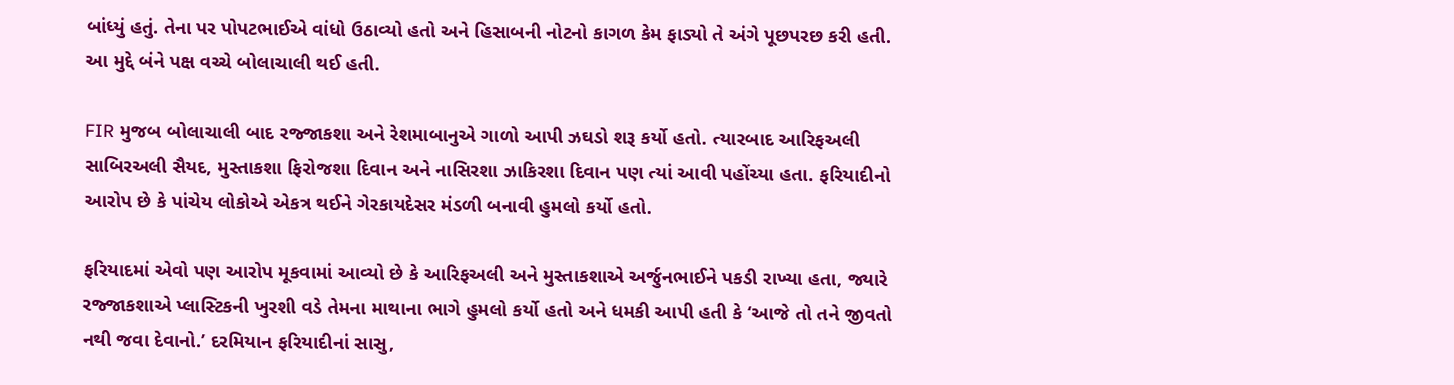બાંધ્યું હતું. તેના પર પોપટભાઈએ વાંધો ઉઠાવ્યો હતો અને હિસાબની નોટનો કાગળ કેમ ફાડ્યો તે અંગે પૂછપરછ કરી હતી. આ મુદ્દે બંને પક્ષ વચ્ચે બોલાચાલી થઈ હતી.

FIR મુજબ બોલાચાલી બાદ રજ્જાકશા અને રેશમાબાનુએ ગાળો આપી ઝઘડો શરૂ કર્યો હતો. ત્યારબાદ આરિફઅલી સાબિરઅલી સૈયદ, મુસ્તાકશા ફિરોજશા દિવાન અને નાસિરશા ઝાકિરશા દિવાન પણ ત્યાં આવી પહોંચ્યા હતા. ફરિયાદીનો આરોપ છે કે પાંચેય લોકોએ એકત્ર થઈને ગેરકાયદેસર મંડળી બનાવી હુમલો કર્યો હતો.

ફરિયાદમાં એવો પણ આરોપ મૂકવામાં આવ્યો છે કે આરિફઅલી અને મુસ્તાકશાએ અર્જુનભાઈને પકડી રાખ્યા હતા, જ્યારે રજ્જાકશાએ પ્લાસ્ટિકની ખુરશી વડે તેમના માથાના ભાગે હુમલો કર્યો હતો અને ધમકી આપી હતી કે ‘આજે તો તને જીવતો નથી જવા દેવાનો.’ દરમિયાન ફરિયાદીનાં સાસુ,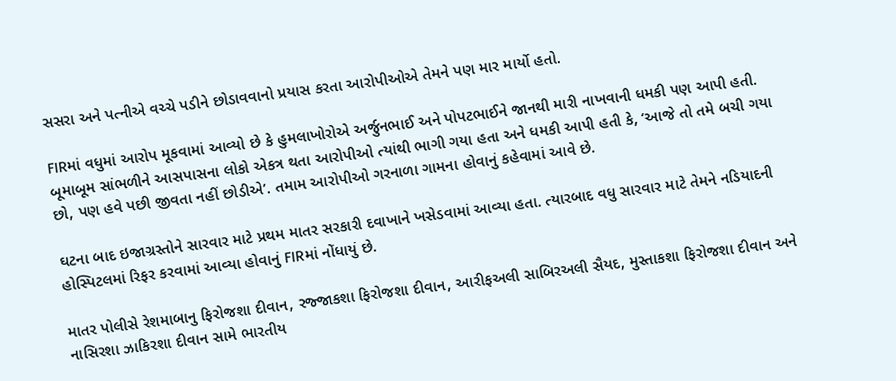સસરા અને પત્નીએ વચ્ચે પડીને છોડાવવાનો પ્રયાસ કરતા આરોપીઓએ તેમને પણ માર માર્યો હતો.

FIRમાં વધુમાં આરોપ મૂકવામાં આવ્યો છે કે હુમલાખોરોએ અર્જુનભાઈ અને પોપટભાઈને જાનથી મારી નાખવાની ધમકી પણ આપી હતી. બૂમાબૂમ સાંભળીને આસપાસના લોકો એકત્ર થતા આરોપીઓ ત્યાંથી ભાગી ગયા હતા અને ધમકી આપી હતી કે, ‘આજે તો તમે બચી ગયા છો, પણ હવે પછી જીવતા નહીં છોડીએ’. તમામ આરોપીઓ ગરનાળા ગામના હોવાનું કહેવામાં આવે છે.

ઘટના બાદ ઇજાગ્રસ્તોને સારવાર માટે પ્રથમ માતર સરકારી દવાખાને ખસેડવામાં આવ્યા હતા. ત્યારબાદ વધુ સારવાર માટે તેમને નડિયાદની હોસ્પિટલમાં રિફર કરવામાં આવ્યા હોવાનું FIRમાં નોંધાયું છે.

માતર પોલીસે રેશમાબાનુ ફિરોજશા દીવાન, રજ્જાકશા ફિરોજશા દીવાન, આરીફઅલી સાબિરઅલી સૈયદ, મુસ્તાકશા ફિરોજશા દીવાન અને નાસિરશા ઝાકિરશા દીવાન સામે ભારતીય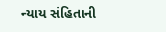ન્યાય સંહિતાની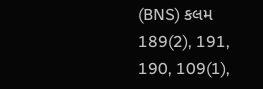(BNS) કલમ 189(2), 191, 190, 109(1),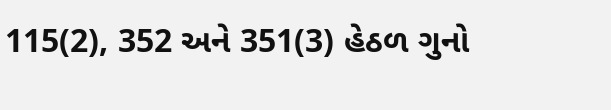115(2), 352 અને 351(3) હેઠળ ગુનો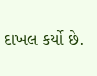દાખલ કર્યો છે.